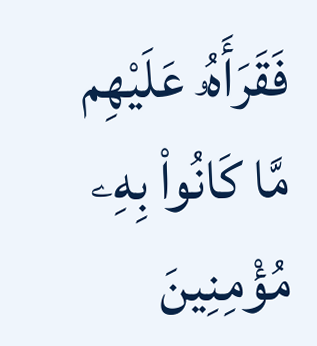فَقَرَأَهُۥ عَلَيْهِم مَّا كَانُوا۟ بِهِۦ مُؤْمِنِينَ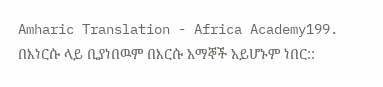Amharic Translation - Africa Academy199. በእነርሱ ላይ ቢያነበዉም በእርሱ አማኞች አይሆኑም ነበር::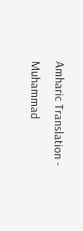Amharic Translation - Muhammad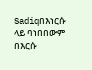Sadiqበእነርሱ ላይ ባነበበውም በእርሱ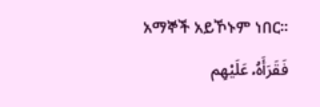አማኞች አይኾኑም ነበር፡፡
فَقَرَأَهُۥ عَلَيْهِم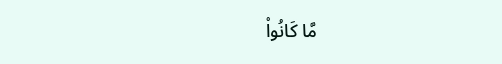مَّا كَانُوا۟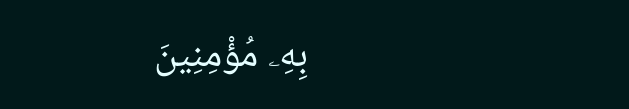بِهِۦ مُؤْمِنِينَ